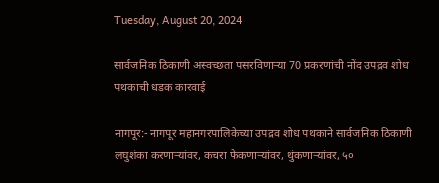Tuesday, August 20, 2024

सार्वजनिक ठिकाणी अस्वच्छता पसरविणाऱ्या 70 प्रकरणांची नोंद उपद्रव शोध पथकाची धडक कारवाई

नागपूर:- नागपूर महानगरपालिकेच्या उपद्रव शोध पथकाने सार्वजनिक ठिकाणी लघुशंका करणाऱ्यांवर, कचरा फेकणाऱ्यांवर, थुंकणाऱ्यांवर, ५०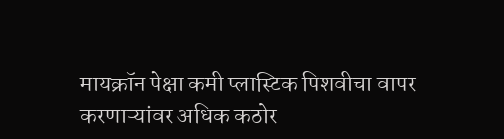मायक्रॉन पेक्षा कमी प्लास्टिक पिशवीचा वापर करणाऱ्यांवर अधिक कठोर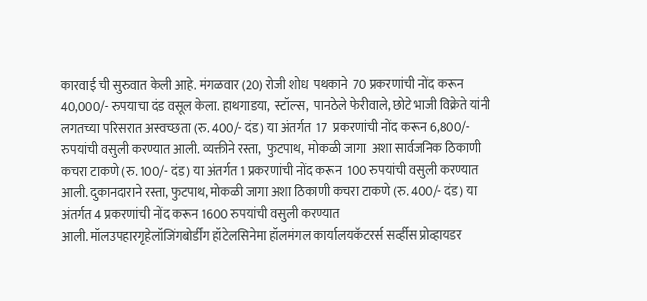कारवाई ची सुरुवात केली आहे. मंगळवार (20) रोजी शोध  पथकाने  70 प्रकरणांची नोंद करून 40,000/- रुपयाचा दंड वसूल केला. हाथगाडया,  स्टॉल्स,  पानठेले फेरीवाले, छोटे भाजी विक्रेते यांनी लगतच्या परिसरात अस्वच्छता (रु. 400/- दंड) या अंतर्गत  17  प्रकरणांची नोंद करून 6,800/- रुपयांची वसुली करण्यात आली. व्यक्तीने रस्ता,  फुटपाथ,  मोकळी जागा  अशा सार्वजनिक ठिकाणी कचरा टाकणे (रु. 100/- दंड) या अंतर्गत 1 प्रकरणांची नोंद करून  100 रुपयांची वसुली करण्यात आली. दुकानदाराने रस्ता, फुटपाथ, मोकळी जागा अशा ठिकाणी कचरा टाकणे (रु. 400/- दंड) या अंतर्गत 4 प्रकरणांची नोंद करून 1600 रुपयांची वसुली करण्यात
आली. मॉलउपहारगृहेलॉजिंगबोर्डींग हॉटेलसिनेमा हॉलमंगल कार्यालयकॅटरर्स सर्व्हीस प्रोव्हायडर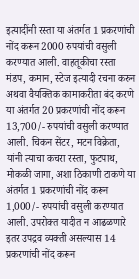इत्यादींनी रस्ता या अंतर्गत 1 प्रकरणांची नोंद करून 2000 रुपयांची वसुली करण्यात आली. वाहतूकीचा रस्ता मंडप, कमान, स्टेज इत्यादी रचना करुन अथवा वैयक्तिक कामाकरीता बंद करणे या अंतर्गत 20 प्रकरणांची नोंद करून 13,700/- रुपयांची वसुली करण्यात आली. चिकन सेंटर, मटन विक्रेता, यांनी त्याचा कचरा रस्ता, फुटपाथ, मोकळी जागा, अशा ठिकाणी टाकणे या अंतर्गत 1 प्रकरणांची नोंद करून 1,000/- रुपयांची वसुली करण्यात आली. उपरोक्त यादीत न आढळणारे इतर उपद्रव व्यक्ती असल्यास 14 प्रकरणांची नोंद करून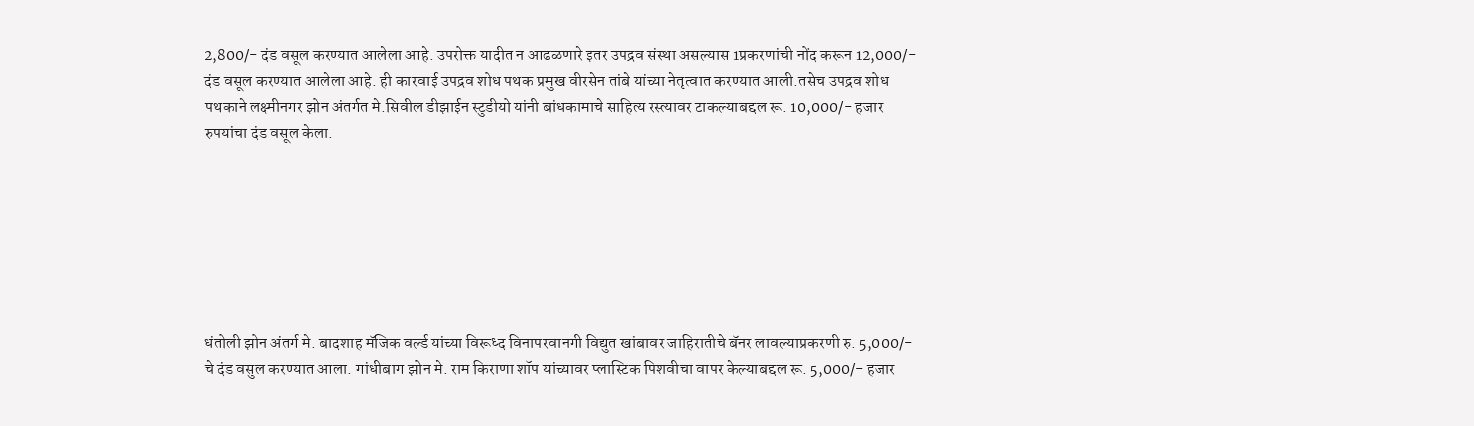2,800/- दंड वसूल करण्यात आलेला आहे. उपरोक्त यादीत न आढळणारे इतर उपद्रव संस्था असल्यास 1प्रकरणांची नोंद करून 12,000/- दंड वसूल करण्यात आलेला आहे. ही कारवाई उपद्रव शोध पथक प्रमुख वीरसेन तांबे यांच्या नेतृत्वात करण्यात आली.तसेच उपद्रव शोध पथकाने लक्ष्मीनगर झोन अंतर्गत मे.सिवील डीझाईन स्टुडीयो यांनी बांधकामाचे साहित्य रस्त्यावर टाकल्याबद्दल रू. 10,000/- हजार रुपयांचा दंड वसूल केला.







धंतोली झोन अंतर्ग मे. बादशाह मॅजिक वर्ल्ड यांच्या विरूध्द विनापरवानगी विद्युत खांबावर जाहिरातीचे बॅनर लावल्याप्रकरणी रु. 5,000/- चे दंड वसुल करण्यात आला. गांधीबाग झोन मे. राम किराणा शॉप यांच्यावर प्लास्टिक पिशवीचा वापर केल्याबद्दल रू. 5,000/- हजार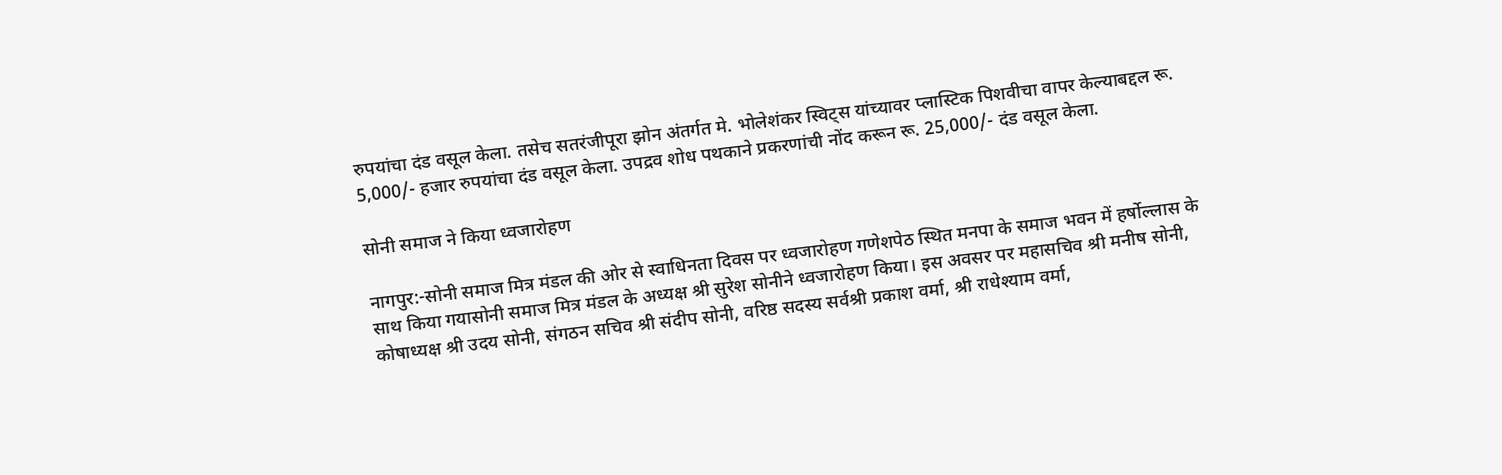रुपयांचा दंड वसूल केला. तसेच सतरंजीपूरा झोन अंतर्गत मे. भोलेशंकर स्विट्स यांच्यावर प्लास्टिक पिशवीचा वापर केल्याबद्दल रू. 5,000/- हजार रुपयांचा दंड वसूल केला. उपद्रव शोध पथकाने प्रकरणांची नोंद करून रू. 25,000/- दंड वसूल केला.

सोनी समाज ने किया ध्वजारोहण

नागपुर:-सोनी समाज मित्र मंडल की ओर से स्वाधिनता दिवस पर ध्वजारोहण गणेशपेठ स्थित मनपा के समाज भवन में हर्षोल्लास के साथ किया गयासोनी समाज मित्र मंडल के अध्यक्ष श्री सुरेश सोनीने ध्वजारोहण किया। इस अवसर पर महासचिव श्री मनीष सोनी, कोषाध्यक्ष श्री उदय सोनी, संगठन सचिव श्री संदीप सोनी, वरिष्ठ सदस्य सर्वश्री प्रकाश वर्मा, श्री राधेश्याम वर्मा,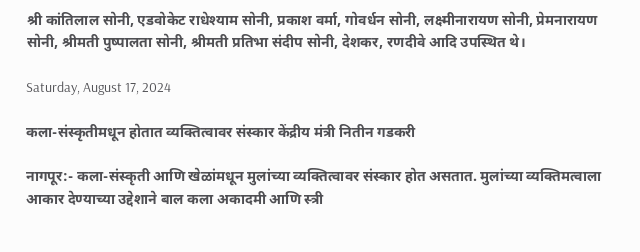श्री कांतिलाल सोनी, एडवोकेट राधेश्याम सोनी, प्रकाश वर्मा, गोवर्धन सोनी, लक्ष्मीनारायण सोनी, प्रेमनारायण सोनी, श्रीमती पुष्पालता सोनी, श्रीमती प्रतिभा संदीप सोनी, देशकर, रणदीवे आदि उपस्थित थे।

Saturday, August 17, 2024

कला-संस्कृतीमधून होतात व्यक्तित्वावर संस्कार केंद्रीय मंत्री नितीन गडकरी

नागपूर:- कला-संस्कृती आणि खेळांमधून मुलांच्या व्यक्तित्वावर संस्कार होत असतात. मुलांच्या व्यक्तिमत्वाला आकार देण्याच्या उद्देशाने बाल कला अकादमी आणि स्त्री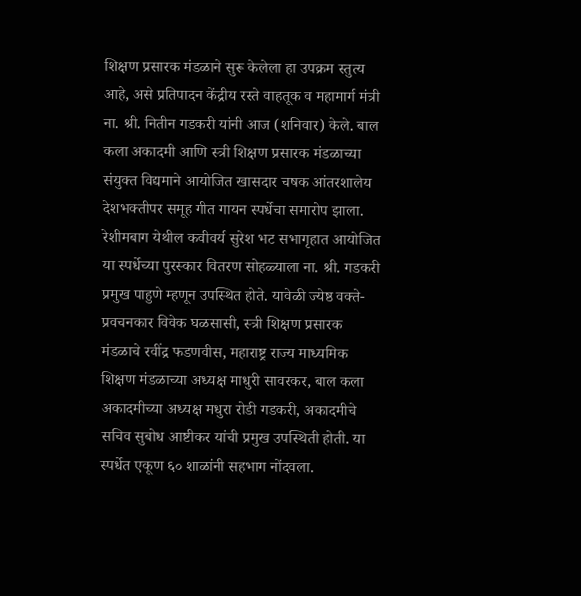शिक्षण प्रसारक मंडळाने सुरू केलेला हा उपक्रम स्तुत्य आहे, असे प्रतिपादन केंद्रीय रस्ते वाहतूक व महामार्ग मंत्री ना. श्री. नितीन गडकरी यांनी आज (शनिवार) केले. बाल कला अकादमी आणि स्त्री शिक्षण प्रसारक मंडळाच्या संयुक्त विद्यमाने आयोजित खासदार चषक आंतरशालेय देशभक्तीपर समूह गीत गायन स्पर्धेचा समारोप झाला. रेशीमबाग येथील कवीवर्य सुरेश भट सभागृहात आयोजित या स्पर्धेच्या पुरस्कार वितरण सोहळ्याला ना. श्री. गडकरी प्रमुख पाहुणे म्हणून उपस्थित होते. यावेळी ज्येष्ठ वक्ते-प्रवचनकार विवेक घळसासी, स्त्री शिक्षण प्रसारक मंडळाचे रवींद्र फडणवीस, महाराष्ट्र राज्य माध्यमिक शिक्षण मंडळाच्या अध्यक्ष माधुरी सावरकर, बाल कला अकादमीच्या अध्यक्ष मधुरा रोडी गडकरी, अकादमीचे सचिव सुबोध आष्टीकर यांची प्रमुख उपस्थिती होती. या स्पर्धेत एकूण ६० शाळांनी सहभाग नोंदवला.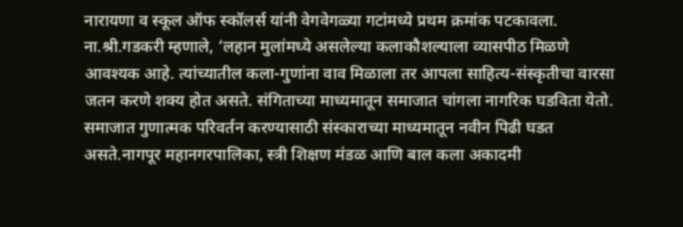नारायणा व स्कूल ऑफ स्कॉलर्स यांनी वेगवेगळ्या गटांमध्ये प्रथम क्रमांक पटकावला. ना.श्री.गडकरी म्हणाले, ‘लहान मुलांमध्ये असलेल्या कलाकौशल्याला व्यासपीठ मिळणे आवश्यक आहे. त्यांच्यातील कला-गुणांना वाव मिळाला तर आपला साहित्य-संस्कृतीचा वारसा जतन करणे शक्य होत असते. संगिताच्या माध्यमातून समाजात चांगला नागरिक घडविता येतो. समाजात गुणात्मक परिवर्तन करण्यासाठी संस्काराच्या माध्यमातून नवीन पिढी घडत असते.नागपूर महानगरपालिका, स्त्री शिक्षण मंडळ आणि बाल कला अकादमी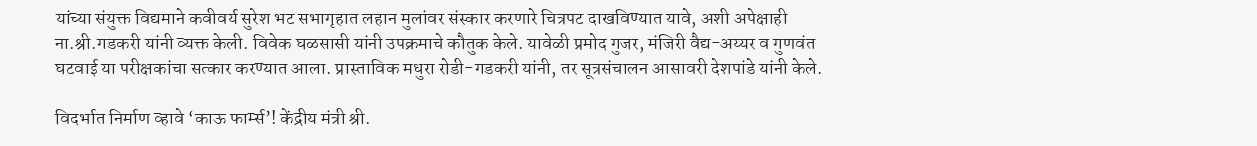यांच्या संयुक्त विद्यमाने कवीवर्य सुरेश भट सभागृहात लहान मुलांवर संस्कार करणारे चित्रपट दाखविण्यात यावे, अशी अपेक्षाही ना.श्री.गडकरी यांनी व्यक्त केली. विवेक घळसासी यांनी उपक्रमाचे कौतुक केले. यावेळी प्रमोद गुजर, मंजिरी वैद्य-अय्यर व गुणवंत घटवाई या परीक्षकांचा सत्कार करण्यात आला. प्रास्ताविक मधुरा रोडी-गडकरी यांनी, तर सूत्रसंचालन आसावरी देशपांडे यांनी केले.

विदर्भात निर्माण व्हावे ‘काऊ फार्म्स’! केंद्रीय मंत्री श्री.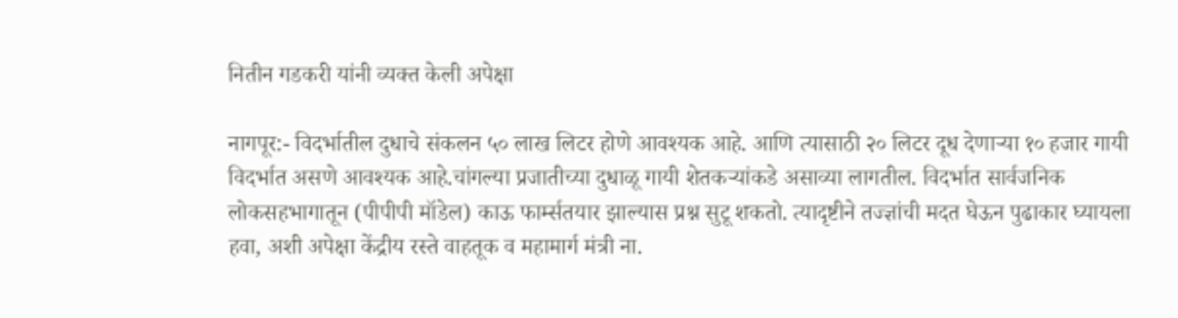नितीन गडकरी यांनी व्यक्त केली अपेक्षा

नागपूर:- विदर्भातील दुधाचे संकलन ५० लाख लिटर होणे आवश्यक आहे. आणि त्यासाठी २० लिटर दूध देणाऱ्या १० हजार गायी विदर्भात असणे आवश्यक आहे.चांगल्या प्रजातीच्या दुधाळू गायी शेतकऱ्यांकडे असाव्या लागतील. विदर्भात सार्वजनिक लोकसहभागातून (पीपीपी मॉडेल) काऊ फार्म्सतयार झाल्यास प्रश्न सुटू शकतो. त्यादृष्टीने तज्ज्ञांची मदत घेऊन पुढाकार घ्यायला हवा, अशी अपेक्षा केंद्रीय रस्ते वाहतूक व महामार्ग मंत्री ना.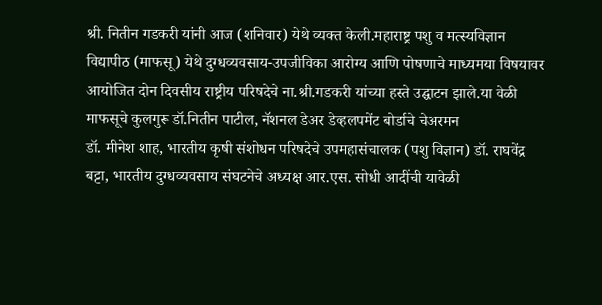श्री. नितीन गडकरी यांनी आज (शनिवार) येथे व्यक्त केली.महाराष्ट्र पशु व मत्स्यविज्ञान विद्यापीठ (माफसू) येथे दुग्धव्यवसाय-उपजीविका आरोग्य आणि पोषणाचे माध्यमया विषयावर आयोजित दोन दिवसीय राष्ट्रीय परिषदेचे ना.श्री.गडकरी यांच्या हस्ते उद्घाटन झाले.या वेळी  माफसूचे कुलगुरू डॉ.नितीन पाटील, नॅशनल डेअर डेव्हलपमेंट बोर्डाचे चेअरमन
डॉ. मीनेश शाह, भारतीय कृषी संशोधन परिषदेचे उपमहासंचालक (पशु विज्ञान) डॉ. राघवेंद्र बट्टा, भारतीय दुग्धव्यवसाय संघटनेचे अध्यक्ष आर.एस. सोधी आदींची यावेळी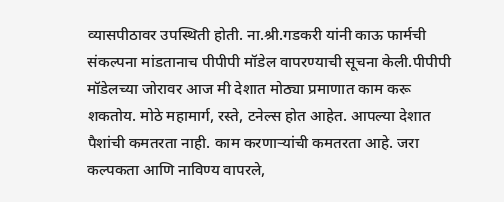व्यासपीठावर उपस्थिती होती. ना.श्री.गडकरी यांनी काऊ फार्मची संकल्पना मांडतानाच पीपीपी मॉडेल वापरण्याची सूचना केली.पीपीपी मॉडेलच्या जोरावर आज मी देशात मोठ्या प्रमाणात काम करू शकतोय. मोठे महामार्ग, रस्ते, टनेल्स होत आहेत. आपल्या देशात पैशांची कमतरता नाही. काम करणाऱ्यांची कमतरता आहे. जरा कल्पकता आणि नाविण्य वापरले,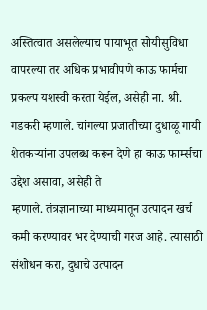अस्तित्वात असलेल्याच पायाभूत सोयीसुविधा वापरल्या तर अधिक प्रभावीपणे काऊ फार्मचा प्रकल्प यशस्वी करता येईल, असेही ना. श्री. गडकरी म्हणाले. चांगल्या प्रजातीच्या दुधाळू गायी शेतकऱ्यांना उपलब्ध करून देणे हा काऊ फार्म्सचा उद्देश असावा, असेही ते
म्हणाले. तंत्रज्ञानाच्या माध्यमातून उत्पादन खर्च कमी करण्यावर भर देण्याची गरज आहे. त्यासाठी संशोधन करा, दुधाचे उत्पादन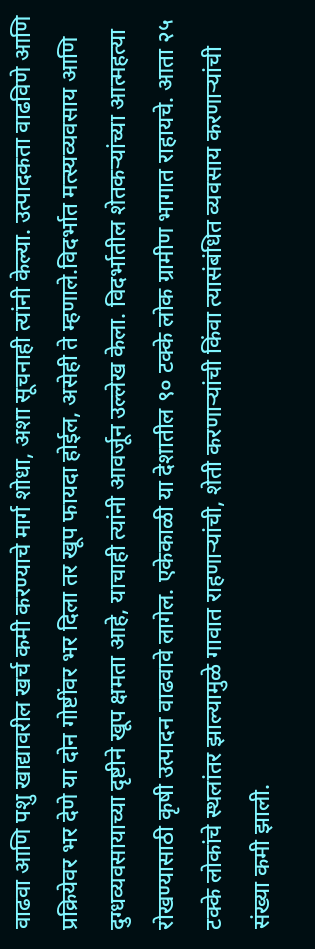वाढवा आणि पशु खाद्यावरील खर्च कमी करण्याचे मार्ग शोधा, अशा सूचनाही त्यांनी केल्या. उत्पादकता वाढविणे आणि प्रक्रियेवर भर देणे या दोन गोष्टींवर भर दिला तर खूप फायदा होईल, असेही ते म्हणाले.विदर्भात मत्स्यव्यवसाय आणि दुग्धव्यवसायाच्या दृष्टीने खूप क्षमता आहे, याचाही त्यांनी आवर्जून उल्लेख केला. विदर्भातील शेतकऱ्यांच्या आत्महत्या रोखण्यासाठी कृषी उत्पादन वाढवावे लागेल. एकेकाळी या देशातील ९० टक्के लोक ग्रामीण भागात राहायचे. आता २५ टक्के लोकांचे स्थलांतर झाल्यामुळे गावात राहणाऱ्यांची, शेती करणाऱ्यांची किंवा त्यासंबंधित व्यवसाय करणाऱ्यांची संख्या कमी झाली.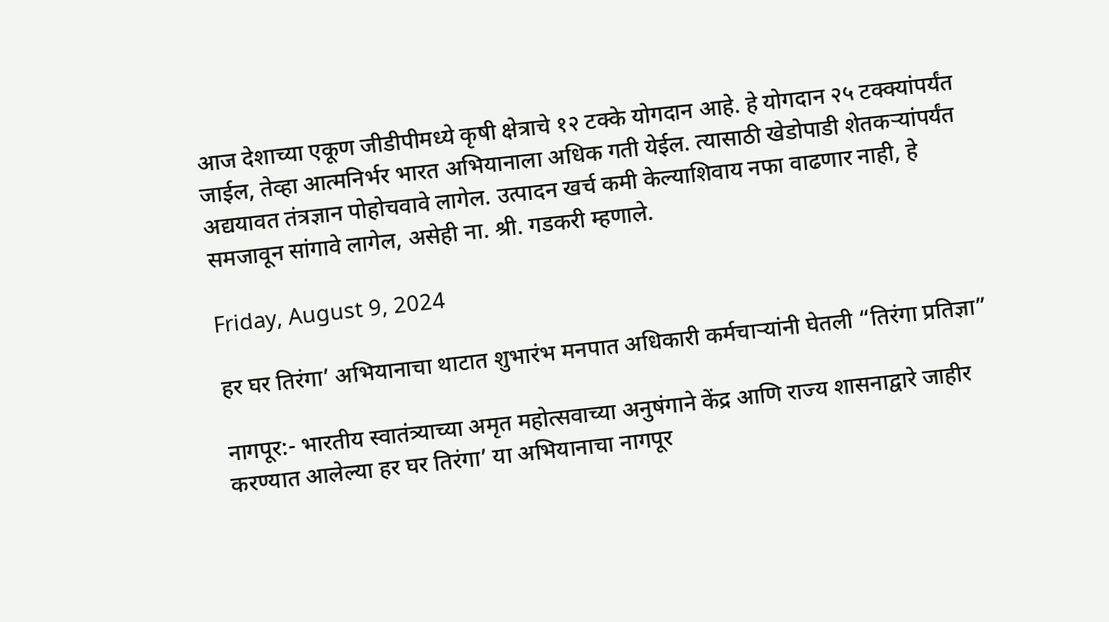आज देशाच्या एकूण जीडीपीमध्ये कृषी क्षेत्राचे १२ टक्के योगदान आहे. हे योगदान २५ टक्क्यांपर्यंत जाईल, तेव्हा आत्मनिर्भर भारत अभियानाला अधिक गती येईल. त्यासाठी खेडोपाडी शेतकऱ्यांपर्यंत अद्ययावत तंत्रज्ञान पोहोचवावे लागेल. उत्पादन खर्च कमी केल्याशिवाय नफा वाढणार नाही, हे समजावून सांगावे लागेल, असेही ना. श्री. गडकरी म्हणाले.

Friday, August 9, 2024

हर घर तिरंगा’ अभियानाचा थाटात शुभारंभ मनपात अधिकारी कर्मचाऱ्यांनी घेतली “तिरंगा प्रतिज्ञा”

नागपूर:- भारतीय स्वातंत्र्याच्या अमृत महोत्सवाच्या अनुषंगाने केंद्र आणि राज्य शासनाद्वारे जाहीर करण्यात आलेल्या हर घर तिरंगा’ या अभियानाचा नागपूर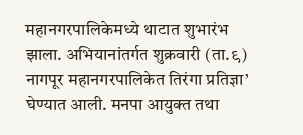महानगरपालिकेमध्ये थाटात शुभारंभ झाला. अभियानांतर्गत शुक्रवारी (ता.९) नागपूर महानगरपालिकेत तिरंगा प्रतिज्ञा’ घेण्यात आली. मनपा आयुक्त तथा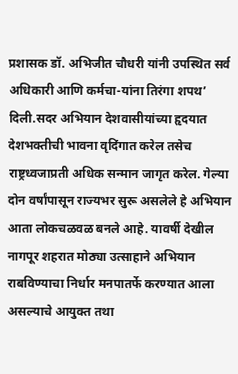प्रशासक डॉ. अभिजीत चौधरी यांनी उपस्थित सर्व अधिकारी आणि कर्मचा-यांना तिरंगा शपथ’ दिली.सदर अभियान देशवासीयांच्या हृदयात देशभक्तीची भावना वृदिंगात करेल तसेच राष्ट्रध्वजाप्रती अधिक सन्मान जागृत करेल. गेल्या दोन वर्षांपासून राज्यभर सुरू असलेले हे अभियान आता लोकचळवळ बनले आहे. यावर्षी देखील नागपूर शहरात मोठ्या उत्साहाने अभियान राबविण्याचा निर्धार मनपातर्फे करण्यात आला असल्याचे आयुक्त तथा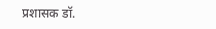प्रशासक डॉ.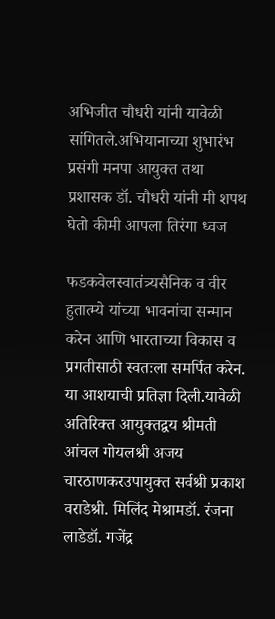अभिजीत चौधरी यांनी यावेळी सांगितले.अभियानाच्या शुभारंभ प्रसंगी मनपा आयुक्त तथा प्रशासक डॉ. चौधरी यांनी मी शपथ घेतो कीमी आपला तिरंगा ध्वज

फडकवेलस्वातंत्र्यसैनिक व वीर हुतात्म्ये यांच्या भावनांचा सन्मान करेन आणि भारताच्या विकास व प्रगतीसाठी स्वतःला समर्पित करेन. या आशयाची प्रतिज्ञा दिली.यावेळी अतिरिक्त आयुक्तद्वय श्रीमती आंचल गोयलश्री अजय चारठाणकरउपायुक्त सर्वश्री प्रकाश वराडेश्री. मिलिंद मेश्रामडॉ. रंजना लाडेडॉ. गजेंद्र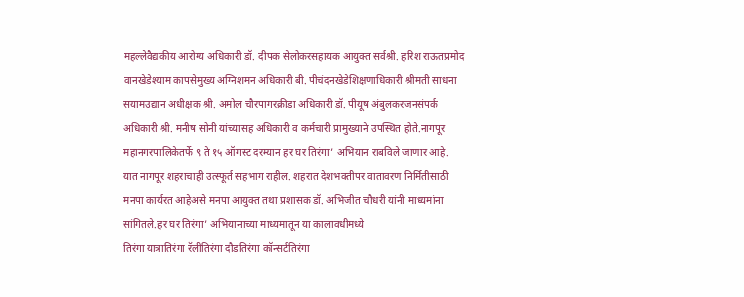महल्लेवैद्यकीय आरोग्य अधिकारी डॉ. दीपक सेलोकरसहायक आयुक्त सर्वश्री. हरिश राऊतप्रमोद वानखेडेश्याम कापसेमुख्य अग्निशमन अधिकारी बी. पीचंदनखेडेशिक्षणाधिकारी श्रीमती साधना सयामउद्यान अधीक्षक श्री. अमोल चौरपागरक्रीडा अधिकारी डॉ. पीयूष अंबुलकरजनसंपर्क अधिकारी श्री. मनीष सोनी यांच्यासह अधिकारी व कर्मचारी प्रामुख्याने उपस्थित होते.नागपूर महानगरपालिकेतर्फे ९ ते १५ ऑगस्ट दरम्यान हर घर तिरंगा’ अभियान राबविले जाणार आहे. यात नागपूर शहराचाही उत्स्फूर्त सहभाग राहील. शहरात देशभक्तीपर वातावरण निर्मितीसाठी मनपा कार्यरत आहेअसे मनपा आयुक्त तथा प्रशासक डॉ. अभिजीत चौधरी यांनी माध्यमांना सांगितले.हर घर तिरंगा’ अभियानाच्या माध्यमातून या कालावधीमध्ये
तिरंगा यात्रातिरंगा रॅलीतिरंगा दौडतिरंगा कॉन्सर्टतिरंगा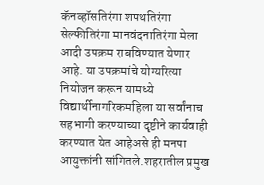कॅनव्हॉसतिरंगा शपथतिरंगा सेल्फीतिरंगा मानवंदनातिरंगा मेला आदी उपक्रम राबविण्यात येणार आहे. या उपक्रमांचे योग्यरित्या नियोजन करून यामध्ये विद्यार्थीनागरिकमहिला या सर्वांनाच सहभागी करण्याच्या दृष्टीने कार्यवाही करण्यात येत आहेअसे ही मनपा आयुक्तांनी सांगितले.शहरातील प्रमुख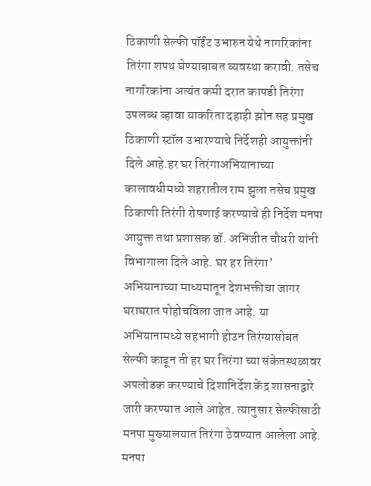ठिकाणी सेल्फी पॉईंट उभारुन येथे नागरिकांना तिरंगा शपथ घेण्याबाबत व्यवस्था करावी. तसेच नागरिकांना अत्यंत कमी दरात कापडी तिरंगा उपलब्ध व्हावा याकरिता दहाही झोन सह प्रमुख ठिकाणी स्टॉल उभारण्याचे निर्देशही आयुक्तांनी दिले आहे.हर घर तिरंगाअभियानाच्या कालावधीमध्ये शहरातील राम झुला तसेच प्रमुख ठिकाणी तिरंगी रोषणाई करण्याचे ही निर्देश मनपा आयुक्त तथा प्रशासक डॉ. अभिजीत चौधरी यांनी विभागाला दिले आहे. घर हर तिरंगा’ अभियानाच्या माध्यमातून देशभक्तीचा जागर घराघरात पोहोचविला जात आहे. या अभियानामध्ये सहभागी होउन तिरंग्यासोबत सेल्फी काढून ती हर घर तिरंगा च्या संकेतस्थळावर अपलोडक करण्याचे दिशानिर्देश केंद्र शासनाद्वारे जारी करण्यात आले आहेत. त्यानुसार सेल्फीसाठी मनपा मुख्यालयात तिरंगा ठेवण्यात आलेला आहे. मनपा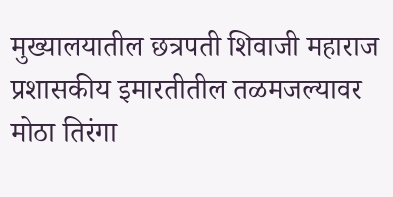मुख्यालयातील छत्रपती शिवाजी महाराज प्रशासकीय इमारतीतील तळमजल्यावर मोठा तिरंगा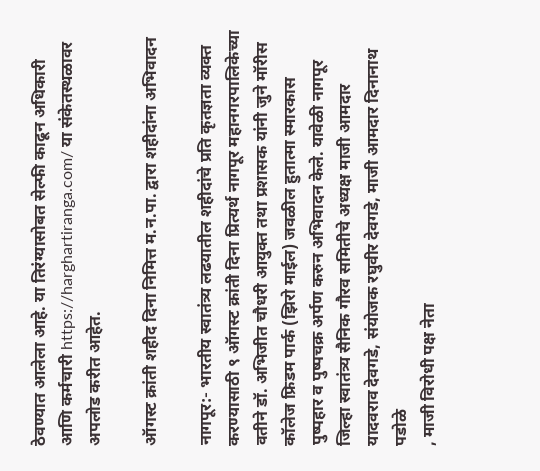ठेवण्यात आलेला आहे. या तिरंग्यासोबत सेल्फी काढून अधिकारी आणि कर्मचारी https://harghartiranga.com/ या संकेतस्थळावर अपलोड करीत आहेत.

ऑगस्ट क्रांती शहीद दिना निमित्त म.न.पा. द्वारा शहीदांना अभिवादन

नागपूर:- भारतीय स्वातंत्र्य लढयातील शहीदांचे प्रति कृतज्ञता व्यक्त करण्यासाठी ९ ऑगस्ट क्रांती दिना प्रित्यर्थ नागपूर महानगरपालिकेच्या वतीने डॉ. अभिजीत चौधरी आयुक्त तथा प्रशासक यांनी जुने मॉरीस कॉलेज फ्रिडम पार्क (झिरो माईल) जवळील हुतात्मा स्मारकास पुष्पहार व पुष्पचक्र अर्पण करुन अभिवादन केले. यावेळी नागपूर जिल्हा स्वातंत्र्य सैनिक गौरव समितीचे अध्यक्ष माजी आमदार यादवराव देवगडे, संयोजक रघुवीर देवगडे, माजी आमदार दिनानाथ पडोळे
, माजी विरोधी पक्ष नेता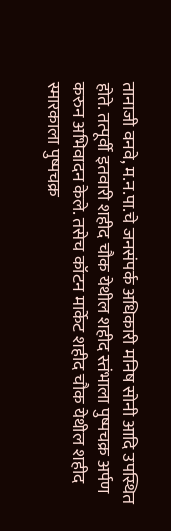तानाजी वनवे, म.न.पा.चे जनसंपर्क अधिकारी मनिष सोनी आदि उपस्थित होते. तत्पूर्वी इतवारी शहीद चौक येथील शहीद स्तंभाला पुष्पचक्र अर्पण
करुन अभिवादन केले. तसेच कॉटन मार्केट शहीद चौक येथील शहीद स्मारकाला पुष्पचक्र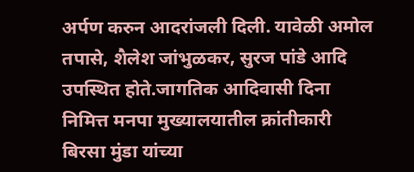अर्पण करुन आदरांजली दिली. यावेळी अमोल तपासे, शैलेश जांभुळकर, सुरज पांडे आदि उपस्थित होते.जागतिक आदिवासी दिना निमित्त मनपा मुख्यालयातील क्रांतीकारी बिरसा मुंडा यांच्या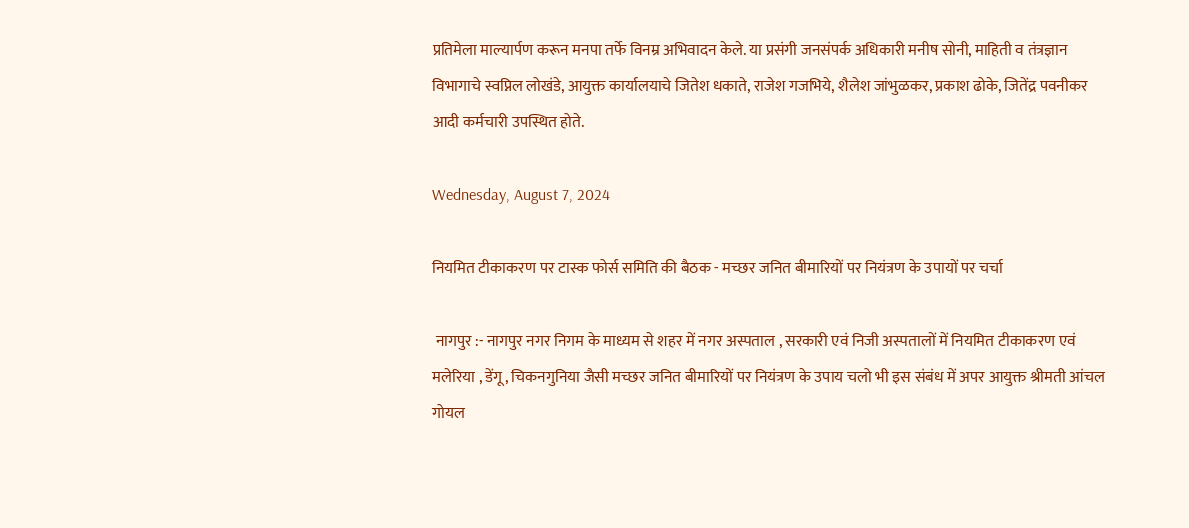प्रतिमेला माल्यार्पण करून मनपा तर्फे विनम्र अभिवादन केले. या प्रसंगी जनसंपर्क अधिकारी मनीष सोनी, माहिती व तंत्रज्ञान विभागाचे स्वप्निल लोखंडे, आयुक्त कार्यालयाचे जितेश धकाते, राजेश गजभिये, शैलेश जांभुळकर, प्रकाश ढोके, जितेंद्र पवनीकर आदी कर्मचारी उपस्थित होते.

Wednesday, August 7, 2024

नियमित टीकाकरण पर टास्क फोर्स समिति की बैठक - मच्छर जनित बीमारियों पर नियंत्रण के उपायों पर चर्चा

 नागपुर :- नागपुर नगर निगम के माध्यम से शहर में नगर अस्पताल , सरकारी एवं निजी अस्पतालों में नियमित टीकाकरण एवं मलेरिया , डेंगू, चिकनगुनिया जैसी मच्छर जनित बीमारियों पर नियंत्रण के उपाय चलो भी इस संबंध में अपर आयुक्त श्रीमती आंचल गोयल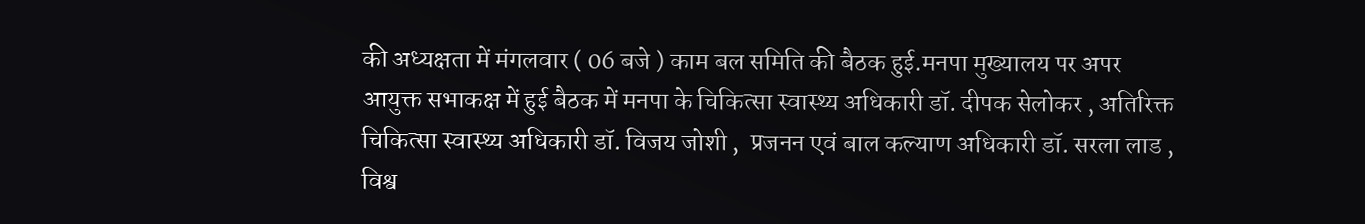की अध्यक्षता में मंगलवार ( 06 बजे ) काम बल समिति की बैठक हुई.मनपा मुख्यालय पर अपर आयुक्त सभाकक्ष में हुई बैठक में मनपा के चिकित्सा स्वास्थ्य अधिकारी डॉ. दीपक सेलोकर , अतिरिक्त चिकित्सा स्वास्थ्य अधिकारी डॉ. विजय जोशी ,  प्रजनन एवं बाल कल्याण अधिकारी डॉ. सरला लाड , विश्व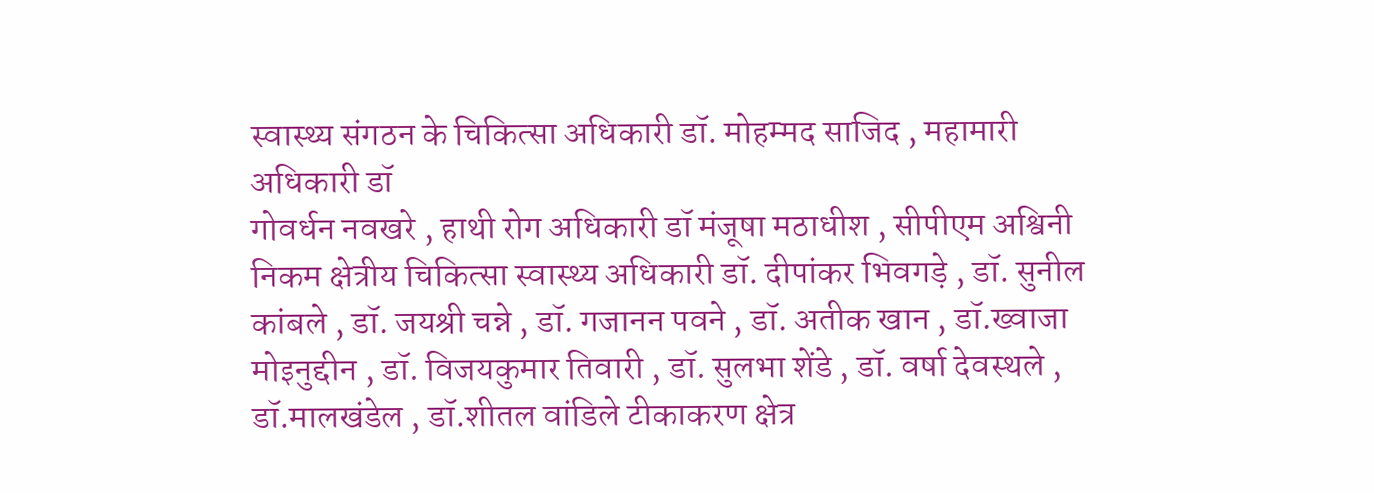स्वास्थ्य संगठन के चिकित्सा अधिकारी डॉ. मोहम्मद साजिद , महामारी अधिकारी डॉ
गोवर्धन नवखरे , हाथी रोग अधिकारी डॉ मंजूषा मठाधीश , सीपीएम अश्विनी निकम क्षेत्रीय चिकित्सा स्वास्थ्य अधिकारी डॉ. दीपांकर भिवगड़े , डॉ. सुनील कांबले , डॉ. जयश्री चन्ने , डॉ. गजानन पवने , डॉ. अतीक खान , डॉ.ख्वाजा मोइनुद्दीन , डॉ. विजयकुमार तिवारी , डॉ. सुलभा शेंडे , डॉ. वर्षा देवस्थले , डॉ.मालखंडेल , डॉ.शीतल वांडिले टीकाकरण क्षेत्र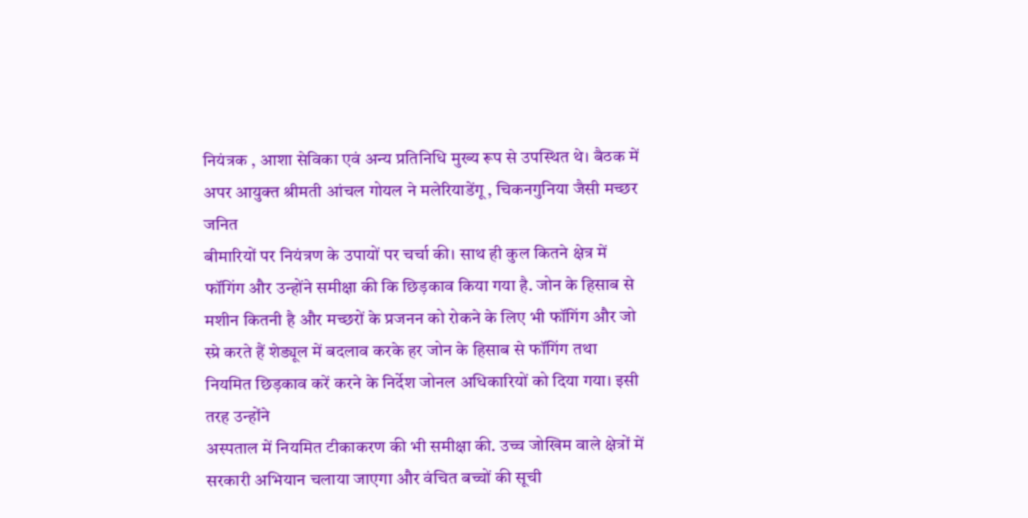नियंत्रक , आशा सेविका एवं अन्य प्रतिनिधि मुख्य रूप से उपस्थित थे। बैठक में अपर आयुक्त श्रीमती आंचल गोयल ने मलेरियाडेंगू , चिकनगुनिया जैसी मच्छर जनित
बीमारियों पर नियंत्रण के उपायों पर चर्चा की। साथ ही कुल कितने क्षेत्र में फॉगिंग और उन्होंने समीक्षा की कि छिड़काव किया गया है. जोन के हिसाब से मशीन कितनी है और मच्छरों के प्रजनन को रोकने के लिए भी फॉगिंग और जो स्प्रे करते हैं शेड्यूल में बदलाव करके हर जोन के हिसाब से फॉगिंग तथा नियमित छिड़काव करें करने के निर्देश जोनल अधिकारियों को दिया गया। इसी तरह उन्होंने
अस्पताल में नियमित टीकाकरण की भी समीक्षा की. उच्च जोखिम वाले क्षेत्रों में सरकारी अभियान चलाया जाएगा और वंचित बच्चों की सूची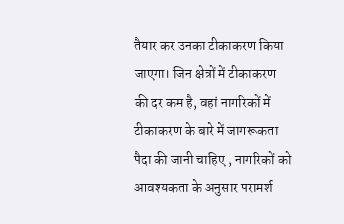तैयार कर उनका टीकाकरण किया जाएगा। जिन क्षेत्रों में टीकाकरण की दर कम है, वहां नागरिकों में टीकाकरण के बारे में जागरूकता पैदा की जानी चाहिए , नागरिकों को आवश्यकता के अनुसार परामर्श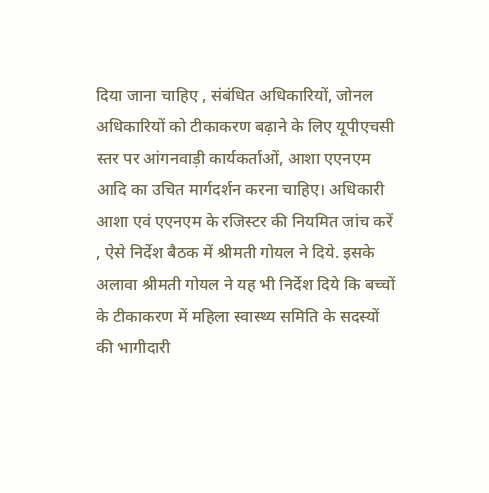दिया जाना चाहिए , संबंधित अधिकारियों, जोनल अधिकारियों को टीकाकरण बढ़ाने के लिए यूपीएचसी स्तर पर आंगनवाड़ी कार्यकर्ताओं, आशा एएनएम आदि का उचित मार्गदर्शन करना चाहिए। अधिकारी आशा एवं एएनएम के रजिस्टर की नियमित जांच करें , ऐसे निर्देश बैठक में श्रीमती गोयल ने दिये. इसके अलावा श्रीमती गोयल ने यह भी निर्देश दिये कि बच्चों के टीकाकरण में महिला स्वास्थ्य समिति के सदस्यों की भागीदारी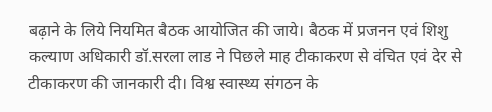बढ़ाने के लिये नियमित बैठक आयोजित की जाये। बैठक में प्रजनन एवं शिशु कल्याण अधिकारी डॉ.सरला लाड ने पिछले माह टीकाकरण से वंचित एवं देर से टीकाकरण की जानकारी दी। विश्व स्वास्थ्य संगठन के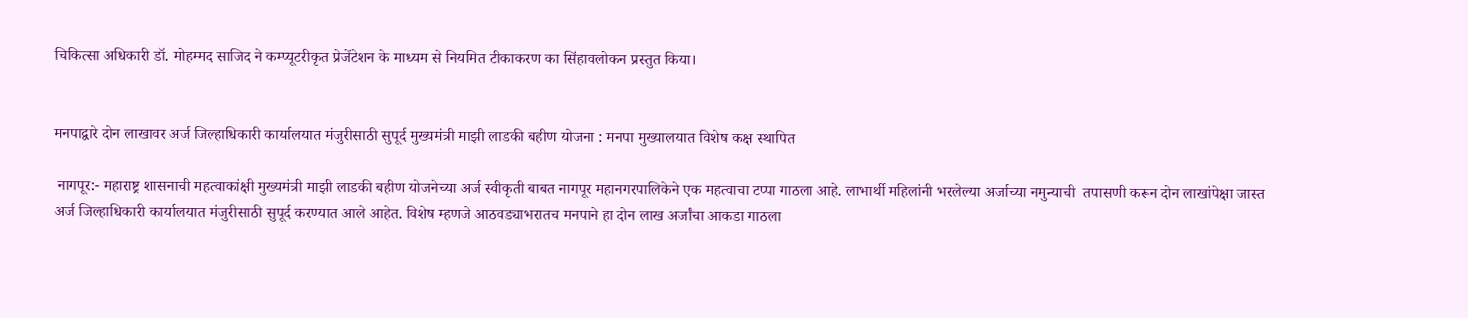चिकित्सा अधिकारी डॉ. मोहम्मद साजिद ने कम्प्यूटरीकृत प्रेजेंटेशन के माध्यम से नियमित टीकाकरण का सिंहावलोकन प्रस्तुत किया।


मनपाद्वारे दोन लाखावर अर्ज जिल्हाधिकारी कार्यालयात मंजुरीसाठी सुपूर्द मुख्यमंत्री माझी लाडकी बहीण योजना : मनपा मुख्यालयात विशेष कक्ष स्थापित

 नागपूर:- महाराष्ट्र शासनाची महत्वाकांक्षी मुख्यमंत्री माझी लाडकी बहीण योजनेच्या अर्ज स्वीकृती बाबत नागपूर महानगरपालिकेने एक महत्वाचा टप्पा गाठला आहे. लाभार्थी महिलांनी भरलेल्या अर्जाच्या नमुन्याची  तपासणी करून दोन लाखांपेक्षा जास्त अर्ज जिल्हाधिकारी कार्यालयात मंजुरीसाठी सुपूर्द करण्यात आले आहेत. विशेष म्हणजे आठवड्याभरातच मनपाने हा दोन लाख अर्जांचा आकडा गाठला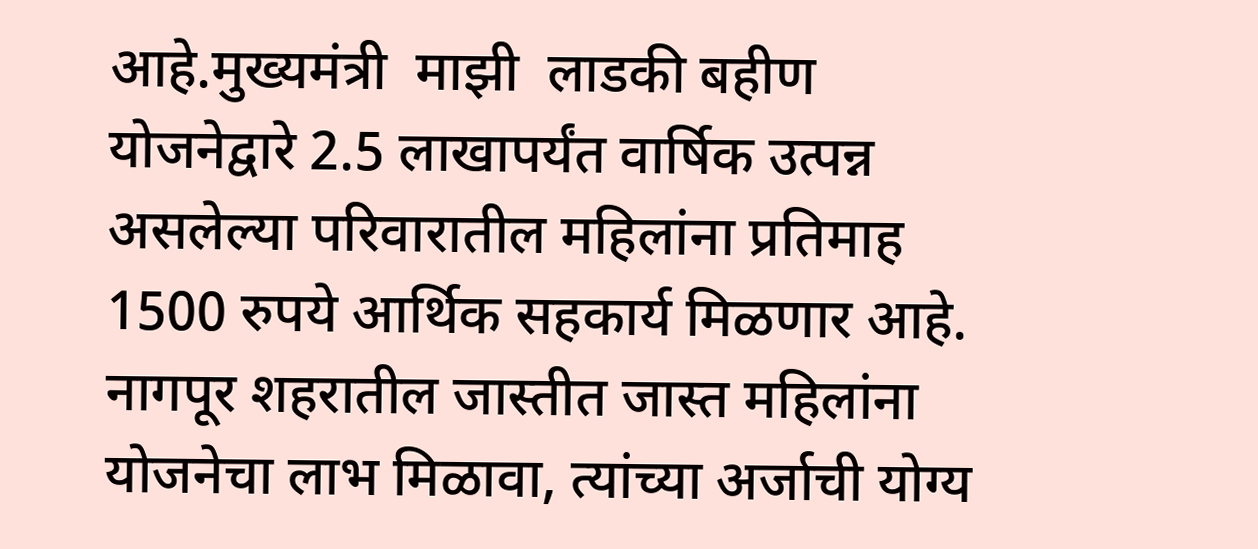आहे.मुख्यमंत्री  माझी  लाडकी बहीण योजनेद्वारे 2.5 लाखापर्यंत वार्षिक उत्पन्न असलेल्या परिवारातील महिलांना प्रतिमाह 1500 रुपये आर्थिक सहकार्य मिळणार आहे. नागपूर शहरातील जास्तीत जास्त महिलांना योजनेचा लाभ मिळावा, त्यांच्या अर्जाची योग्य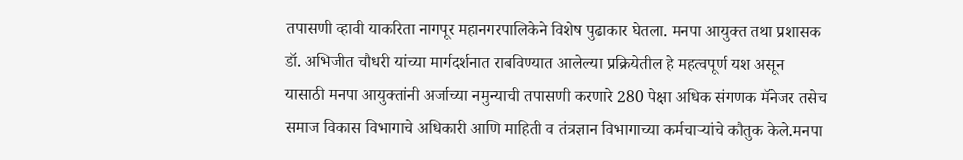तपासणी व्हावी याकरिता नागपूर महानगरपालिकेने विशेष पुढाकार घेतला. मनपा आयुक्त तथा प्रशासक डॉ. अभिजीत चौधरी यांच्या मार्गदर्शनात राबविण्यात आलेल्या प्रक्रियेतील हे महत्वपूर्ण यश असून यासाठी मनपा आयुक्तांनी अर्जाच्या नमुन्याची तपासणी करणारे 280 पेक्षा अधिक संगणक मॅनेजर तसेच समाज विकास विभागाचे अधिकारी आणि माहिती व तंत्रज्ञान विभागाच्या कर्मचाऱ्यांचे कौतुक केले.मनपा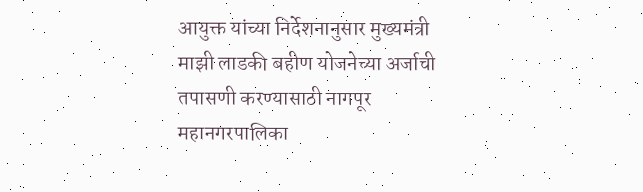आयुक्त यांच्या निर्देशनानुसार मुख्यमंत्री माझी लाडकी बहीण योजनेच्या अर्जाची तपासणी करण्यासाठी नागपूर महानगरपालिका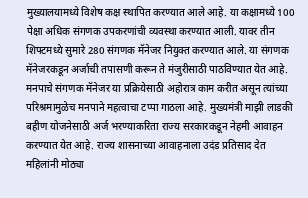मुख्यालयामध्ये विशेष कक्ष स्थापित करण्यात आले आहे. या कक्षामध्ये 100 पेक्षा अधिक संगणक उपकरणांची व्यवस्था करण्यात आली. यावर तीन शिफ्टमध्ये सुमारे 280 संगणक मॅनेजर नियुक्त करण्यात आले. या संगणक मॅनेजरकडून अर्जाची तपासणी करून ते मंजुरीसाठी पाठविण्यात येत आहे. मनपाचे संगणक मॅनेजर या प्रक्रियेसाठी अहोरात्र काम करीत असून त्यांच्या परिश्रमामुळेच मनपाने महत्वाचा टप्पा गाठला आहे. मुख्यमंत्री माझी लाडकी बहीण योजनेसाठी अर्ज भरण्याकरिता राज्य सरकारकडून नेहमी आवाहन करण्यात येत आहे. राज्य शासनाच्या आवाहनाला उदंड प्रतिसाद देत महिलांनी मोठ्या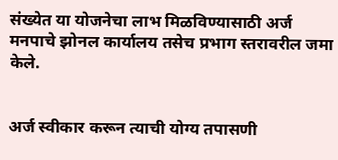संख्येत या योजनेचा लाभ मिळविण्यासाठी अर्ज मनपाचे झोनल कार्यालय तसेच प्रभाग स्तरावरील जमा केले.


अर्ज स्वीकार करून त्याची योग्य तपासणी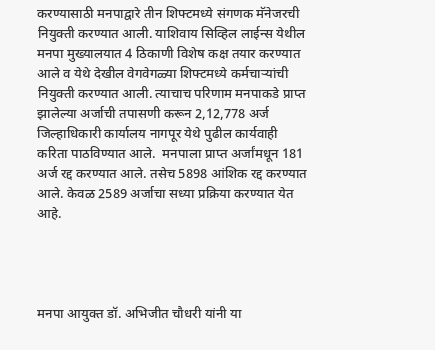करण्यासाठी मनपाद्वारे तीन शिफ्टमध्ये संगणक मॅनेजरची नियुक्ती करण्यात आली. याशिवाय सिव्हिल लाईन्स येथील मनपा मुख्यालयात 4 ठिकाणी विशेष कक्ष तयार करण्यात आले व येथे देखील वेगवेगळ्या शिफ्टमध्ये कर्मचाऱ्यांची नियुक्ती करण्यात आली. त्याचाच परिणाम मनपाकडे प्राप्त झालेल्या अर्जाची तपासणी करून 2,12,778 अर्ज जिल्हाधिकारी कार्यालय नागपूर येथे पुढील कार्यवाही करिता पाठविण्यात आले.  मनपाला प्राप्त अर्जांमधून 181 अर्ज रद्द करण्यात आले. तसेच 5898 आंशिक रद्द करण्यात आले. केवळ 2589 अर्जाचा सध्या प्रक्रिया करण्यात येत आहे.




मनपा आयुक्त डॉ. अभिजीत चौधरी यांनी या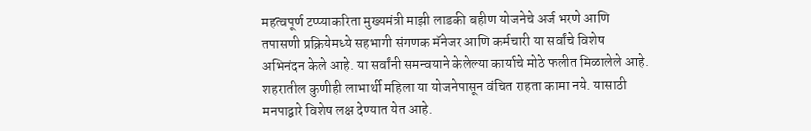महत्वपूर्ण टप्प्याकरिता मुख्यमंत्री माझी लाडकी बहीण योजनेचे अर्ज भरणे आणि तपासणी प्रक्रियेमध्ये सहभागी संगणक मॅनेजर आणि कर्मचारी या सर्वांचे विशेष अभिनंदन केले आहे. या सर्वांनी समन्वयाने केलेल्या कार्याचे मोठे फलीत मिळालेले आहे. शहरातील कुणीही लाभार्थी महिला या योजनेपासून वंचित राहता कामा नये. यासाठी मनपाद्वारे विशेष लक्ष देण्यात येत आहे.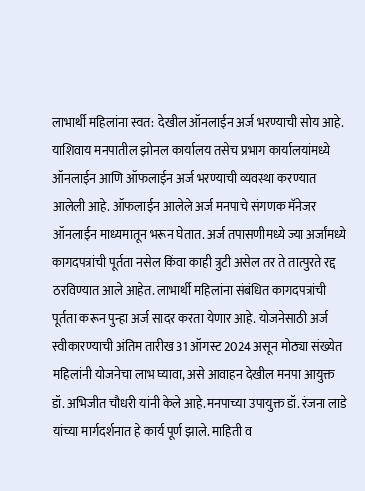लाभार्थी महिलांना स्वत: देखील ऑनलाईन अर्ज भरण्याची सोय आहे. याशिवाय मनपातील झोनल कार्यालय तसेच प्रभाग कार्यालयांमध्ये ऑनलाईन आणि ऑफलाईन अर्ज भरण्याची व्यवस्था करण्यात आलेली आहे. ऑफलाईन आलेले अर्ज मनपाचे संगणक मॅनेजर ऑनलाईन माध्यमातून भरून घेतात. अर्ज तपासणीमध्ये ज्या अर्जांमध्ये कागदपत्रांची पूर्तता नसेल किंवा काही त्रुटी असेल तर ते तात्पुरते रद्द ठरविण्यात आले आहेत. लाभार्थी महिलांना संबंधित कागदपत्रांची पूर्तता करून पुन्हा अर्ज सादर करता येणार आहे. योजनेसाठी अर्ज स्वीकारण्याची अंतिम तारीख 31 ऑगस्ट 2024 असून मोठ्या संख्येत महिलांनी योजनेचा लाभ घ्यावा, असे आवाहन देखील मनपा आयुक्त डॉ. अभिजीत चौधरी यांनी केले आहे.मनपाच्या उपायुक्त डॉ. रंजना लाडे यांच्या मार्गदर्शनात हे कार्य पूर्ण झाले. माहिती व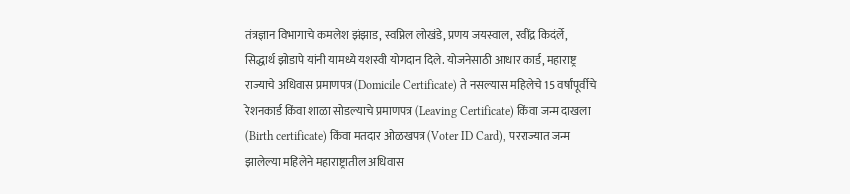तंत्रज्ञान विभागाचे कमलेश झंझाड, स्वप्निल लोखंडे, प्रणय जयस्वाल, रवींद्र किदंर्ले, सिद्धार्थ झोडापे यांनी यामध्ये यशस्वी योगदान दिले. योजनेसाठी आधार कार्ड, महाराष्ट्र राज्याचे अधिवास प्रमाणपत्र (Domicile Certificate) ते नसल्यास महिलेचे 15 वर्षांपूर्वीचे रेशनकार्ड किंवा शाळा सोडल्याचे प्रमाणपत्र (Leaving Certificate) किंवा जन्म दाखला (Birth certificate) किंवा मतदार ओळखपत्र (Voter ID Card), परराज्यात जन्म झालेल्या महिलेने महाराष्ट्रातील अधिवास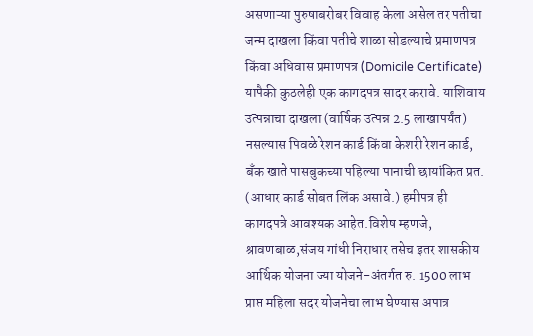असणाऱ्या पुरुषाबरोबर विवाह केला असेल तर पतीचा जन्म दाखला किंवा पतीचे शाळा सोडल्याचे प्रमाणपत्र किंवा अधिवास प्रमाणपत्र (Domicile Certificate) यापैकी कुठलेही एक कागदपत्र सादर करावे. याशिवाय उत्पन्नाचा दाखला (वार्षिक उत्पन्न 2.5 लाखापर्यंत) नसल्यास पिवळे रेशन कार्ड किंवा केशरी रेशन कार्ड, बँक खाते पासबुकच्या पहिल्या पानाची छायांकित प्रत. (आधार कार्ड सोबत लिंक असावे.) हमीपत्र ही कागदपत्रे आवश्यक आहेत.विशेष म्हणजे, श्रावणबाळ,संजय गांधी निराधार तसेच इतर शासकीय आर्थिक योजना ज्या योजने-अंतर्गत रु. 1500 लाभ प्राप्त महिला सदर योजनेचा लाभ घेण्यास अपात्र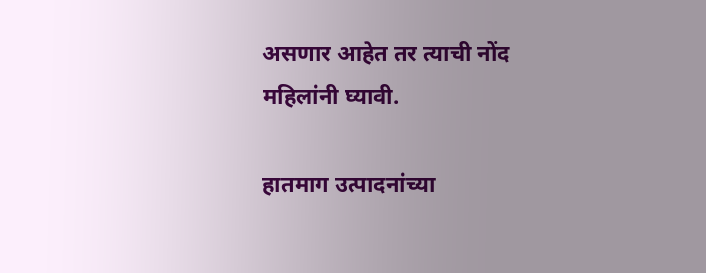असणार आहेत तर त्याची नोंद महिलांनी घ्यावी.

हातमाग उत्पादनांच्या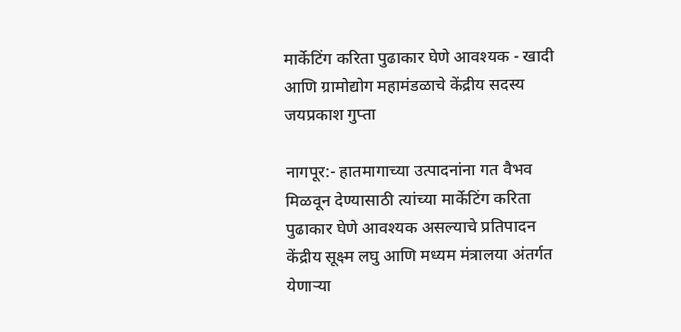मार्केटिंग करिता पुढाकार घेणे आवश्यक - खादी आणि ग्रामोद्योग महामंडळाचे केंद्रीय सदस्य जयप्रकाश गुप्ता

नागपूर:- हातमागाच्या उत्पादनांना गत वैभव मिळवून देण्यासाठी त्यांच्या मार्केटिंग करिता पुढाकार घेणे आवश्यक असल्याचे प्रतिपादन केंद्रीय सूक्ष्म लघु आणि मध्यम मंत्रालया अंतर्गत येणाऱ्या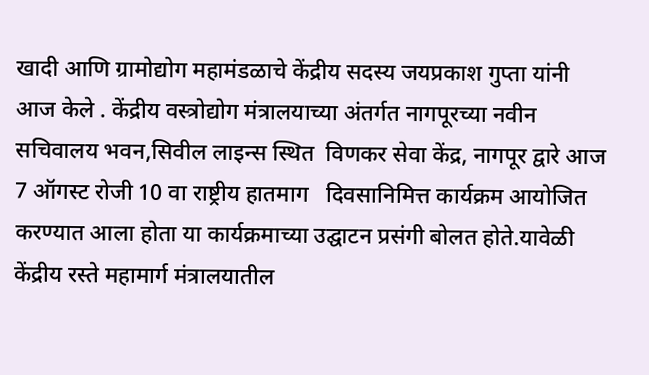खादी आणि ग्रामोद्योग महामंडळाचे केंद्रीय सदस्य जयप्रकाश गुप्ता यांनी आज केले . केंद्रीय वस्त्रोद्योग मंत्रालयाच्या अंतर्गत नागपूरच्या नवीन सचिवालय भवन,सिवील लाइन्स स्थित  विणकर सेवा केंद्र, नागपूर द्वारे आज 7 ऑगस्ट रोजी 10 वा राष्ट्रीय हातमाग   दिवसानिमित्त कार्यक्रम आयोजित करण्यात आला होता या कार्यक्रमाच्या उद्घाटन प्रसंगी बोलत होते.यावेळी केंद्रीय रस्ते महामार्ग मंत्रालयातील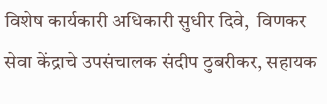विशेष कार्यकारी अधिकारी सुधीर दिवे,  विणकर सेवा केंद्राचे उपसंचालक संदीप ठुबरीकर, सहायक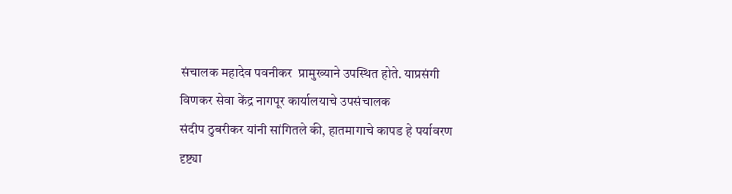संचालक महादेव पवनीकर  प्रामुख्याने उपस्थित होते. याप्रसंगी विणकर सेवा केंद्र नागपूर कार्यालयाचे उपसंचालक
संदीप ठुबरीकर यांनी सांगितले की, हातमागाचे कापड हे पर्यावरण दृष्ट्या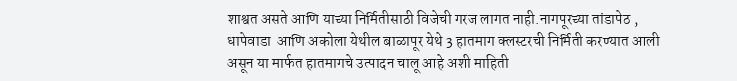शाश्वत असते आणि याच्या निर्मितीसाठी विजेची गरज लागत नाही.नागपूरच्या तांडापेठ , धापेवाडा  आणि अकोला येथील बाळापूर येथे 3 हातमाग क्लस्टरची निर्मिती करण्यात आली असून या मार्फत हातमागचे उत्पादन चालू आहे अशी माहिती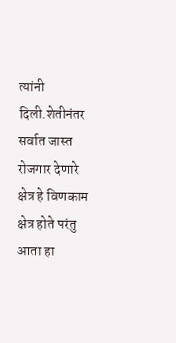त्यांनी दिली.शेतीनंतर सर्वात जास्त रोजगार देणारे क्षेत्र हे विणकाम क्षेत्र होते परंतु आता हा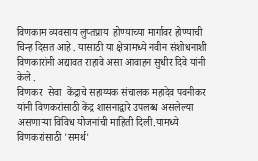विणकाम व्यवसाय लुप्तप्राय  होण्याच्या मार्गावर होण्याची चिन्ह दिसत आहे . यासाठी या क्षेत्रामध्ये नवीन संशोधनाशी  विणकारांनी अद्यावत राहावे असा आवाहन सुधीर दिवे यांनी केले .
विणकर  सेवा  केंद्राचे सहाय्यक संचालक महादेव पवनीकर यांनी विणकरांसाठी केंद्र शासनाद्वारे उपलब्ध असलेल्या असणाऱ्या विविध योजनांची माहिती दिली.यामध्ये विणकरांसाठी 'समर्थ'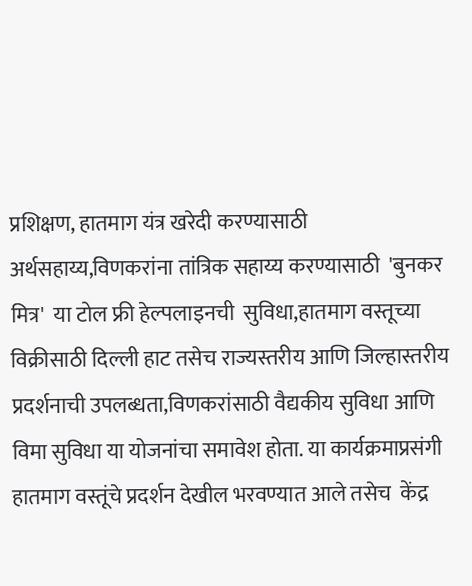प्रशिक्षण, हातमाग यंत्र खरेदी करण्यासाठी अर्थसहाय्य,विणकरांना तांत्रिक सहाय्य करण्यासाठी  'बुनकर मित्र'  या टोल फ्री हेल्पलाइनची  सुविधा,हातमाग वस्तूच्या विक्रीसाठी दिल्ली हाट तसेच राज्यस्तरीय आणि जिल्हास्तरीय प्रदर्शनाची उपलब्धता,विणकरांसाठी वैद्यकीय सुविधा आणि विमा सुविधा या योजनांचा समावेश होता. या कार्यक्रमाप्रसंगी हातमाग वस्तूंचे प्रदर्शन देखील भरवण्यात आले तसेच  केंद्र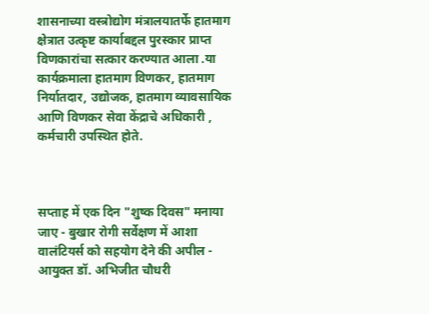शासनाच्या वस्त्रोद्योग मंत्रालयातर्फे हातमाग क्षेत्रात उत्कृष्ट कार्याबद्दल पुरस्कार प्राप्त  विणकारांचा सत्कार करण्यात आला .या कार्यक्रमाला हातमाग विणकर, हातमाग निर्यातदार, उद्योजक, हातमाग व्यावसायिक आणि विणकर सेवा केंद्राचे अधिकारी , कर्मचारी उपस्थित होते.



सप्ताह में एक दिन "शुष्क दिवस" मनाया जाए - बुखार रोगी सर्वेक्षण में आशा वालंटियर्स को सहयोग देने की अपील - आयुक्त डॉ. अभिजीत चौधरी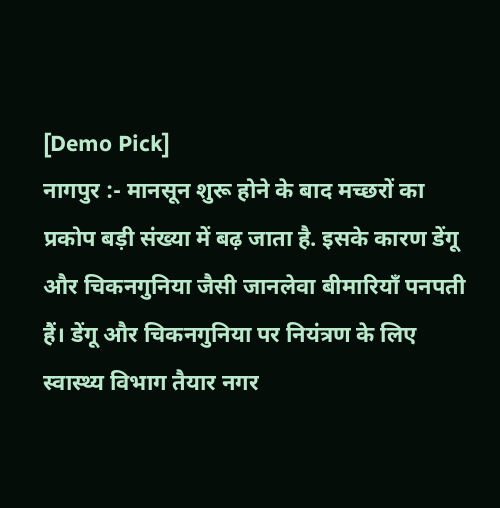[Demo Pick]
नागपुर :- मानसून शुरू होने के बाद मच्छरों का प्रकोप बड़ी संख्या में बढ़ जाता है. इसके कारण डेंगू और चिकनगुनिया जैसी जानलेवा बीमारियाँ पनपती हैं। डेंगू और चिकनगुनिया पर नियंत्रण के लिए स्वास्थ्य विभाग तैयार नगर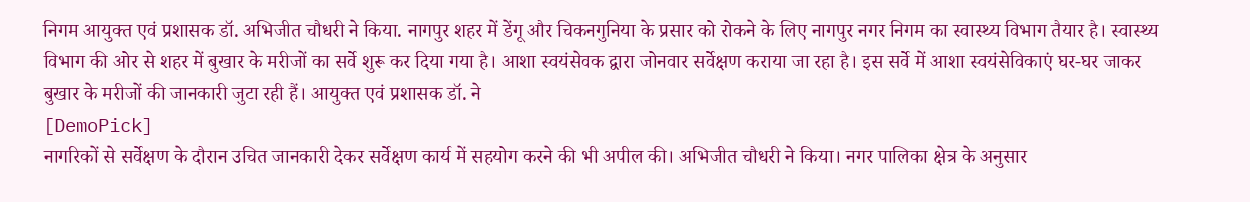निगम आयुक्त एवं प्रशासक डॉ. अभिजीत चौधरी ने किया. नागपुर शहर में डेंगू और चिकनगुनिया के प्रसार को रोकने के लिए नागपुर नगर निगम का स्वास्थ्य विभाग तैयार है। स्वास्थ्य विभाग की ओर से शहर में बुखार के मरीजों का सर्वे शुरू कर दिया गया है। आशा स्वयंसेवक द्वारा जोनवार सर्वेक्षण कराया जा रहा है। इस सर्वे में आशा स्वयंसेविकाएं घर-घर जाकर बुखार के मरीजों की जानकारी जुटा रही हैं। आयुक्त एवं प्रशासक डॉ. ने
[DemoPick]
नागरिकों से सर्वेक्षण के दौरान उचित जानकारी देकर सर्वेक्षण कार्य में सहयोग करने की भी अपील की। अभिजीत चौधरी ने किया। नगर पालिका क्षेत्र के अनुसार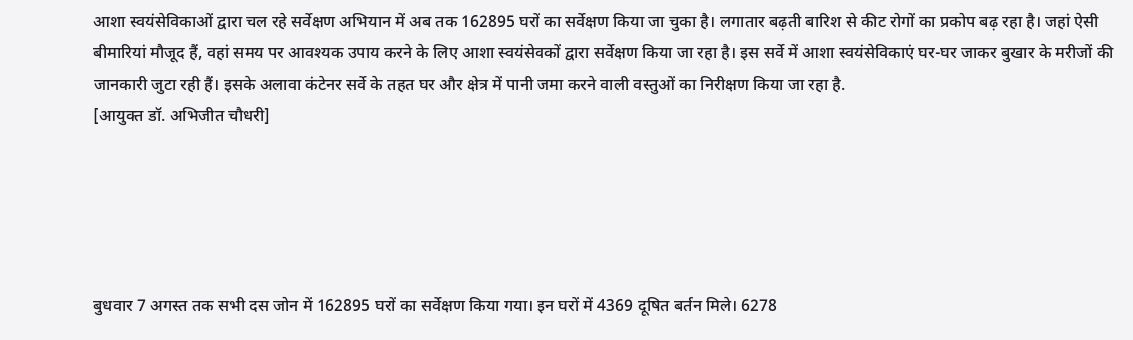आशा स्वयंसेविकाओं द्वारा चल रहे सर्वेक्षण अभियान में अब तक 162895 घरों का सर्वेक्षण किया जा चुका है। लगातार बढ़ती बारिश से कीट रोगों का प्रकोप बढ़ रहा है। जहां ऐसी बीमारियां मौजूद हैं, वहां समय पर आवश्यक उपाय करने के लिए आशा स्वयंसेवकों द्वारा सर्वेक्षण किया जा रहा है। इस सर्वे में आशा स्वयंसेविकाएं घर-घर जाकर बुखार के मरीजों की जानकारी जुटा रही हैं। इसके अलावा कंटेनर सर्वे के तहत घर और क्षेत्र में पानी जमा करने वाली वस्तुओं का निरीक्षण किया जा रहा है.
[आयुक्त डॉ. अभिजीत चौधरी]





बुधवार 7 अगस्त तक सभी दस जोन में 162895 घरों का सर्वेक्षण किया गया। इन घरों में 4369 दूषित बर्तन मिले। 6278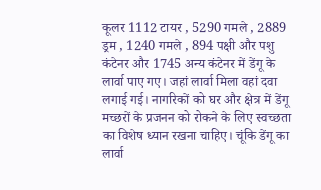कूलर 1112 टायर , 5290 गमले , 2889 ड्रम , 1240 गमले , 894 पक्षी और पशु कंटेनर और 1745 अन्य कंटेनर में डेंगू के लार्वा पाए गए। जहां लार्वा मिला वहां दवा लगाई गई। नागरिकों को घर और क्षेत्र में डेंगू मच्छरों के प्रजनन को रोकने के लिए स्वच्छता का विशेष ध्यान रखना चाहिए। चूंकि डेंगू का लार्वा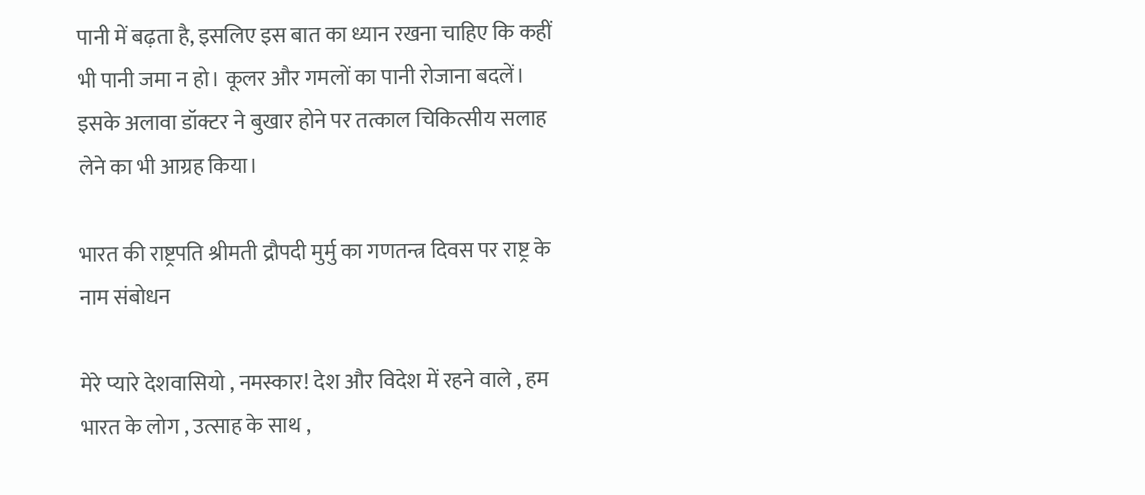पानी में बढ़ता है, इसलिए इस बात का ध्यान रखना चाहिए कि कहीं भी पानी जमा न हो। कूलर और गमलों का पानी रोजाना बदलें। इसके अलावा डॉक्टर ने बुखार होने पर तत्काल चिकित्सीय सलाह लेने का भी आग्रह किया।

भारत की राष्ट्रपति श्रीमती द्रौपदी मुर्मु का गणतन्त्र दिवस पर राष्ट्र के नाम संबोधन

मेरे प्यारे देशवासियो , नमस्कार! देश और विदेश में रहने वाले , हम भारत के लोग , उत्साह के साथ ,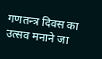गणतन्त्र दिवस का उत्सव मनाने जा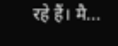रहे हैं। मै...